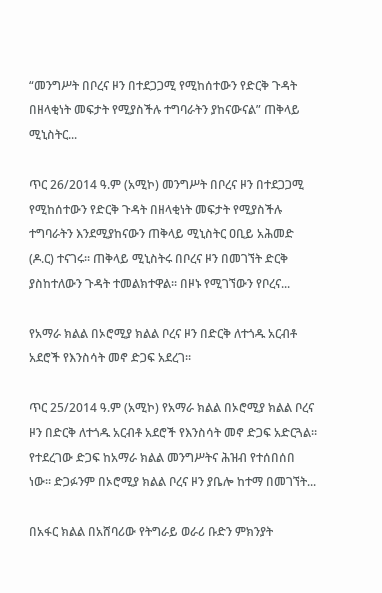“መንግሥት በቦረና ዞን በተደጋጋሚ የሚከሰተውን የድርቅ ጉዳት በዘላቂነት መፍታት የሚያስችሉ ተግባራትን ያከናውናል” ጠቅላይ ሚኒስትር...

ጥር 26/2014 ዓ.ም (አሚኮ) መንግሥት በቦረና ዞን በተደጋጋሚ የሚከሰተውን የድርቅ ጉዳት በዘላቂነት መፍታት የሚያስችሉ ተግባራትን እንደሚያከናውን ጠቅላይ ሚኒስትር ዐቢይ አሕመድ (ዶ.ር) ተናገሩ፡፡ ጠቅላይ ሚኒስትሩ በቦረና ዞን በመገኘት ድርቅ ያስከተለውን ጉዳት ተመልክተዋል፡፡ በዞኑ የሚገኘውን የቦረና...

የአማራ ክልል በኦሮሚያ ክልል ቦረና ዞን በድርቅ ለተጎዱ አርብቶ አደሮች የእንስሳት መኖ ድጋፍ አደረገ።

ጥር 25/2014 ዓ.ም (አሚኮ) የአማራ ክልል በኦሮሚያ ክልል ቦረና ዞን በድርቅ ለተጎዱ አርብቶ አደሮች የእንስሳት መኖ ድጋፍ አድርጓል። የተደረገው ድጋፍ ከአማራ ክልል መንግሥትና ሕዝብ የተሰበሰበ ነው። ድጋፉንም በኦሮሚያ ክልል ቦረና ዞን ያቤሎ ከተማ በመገኘት...

በአፋር ክልል በአሸባሪው የትግራይ ወራሪ ቡድን ምክንያት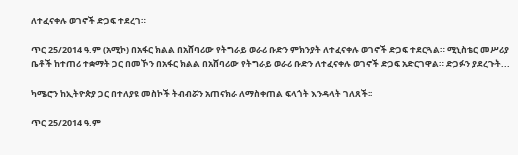ለተፈናቀሉ ወገኖች ድጋፍ ተደረገ።

ጥር 25/2014 ዓ.ም (አሚኮ) በአፋር ክልል በአሸባሪው የትግራይ ወራሪ ቡድን ምክንያት ለተፈናቀሉ ወገኖች ድጋፍ ተደርጓል። ሚኒስቴር መሥሪያ ቤቶች ከተጠሪ ተቋማት ጋር በመኾን በአፋር ክልል በአሸባሪው የትግራይ ወራሪ ቡድን ለተፈናቀሉ ወገኖች ድጋፍ አድርገዋል። ድጋፉን ያደረጉት...

ካሜሮን ከኢትዮጵያ ጋር በተለያዩ መስኮች ትብብሯን አጠናክራ ለማስቀጠል ፍላጎት እንዳላት ገለጸች፡፡

ጥር 25/2014 ዓ.ም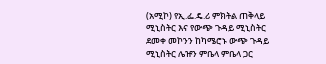(አሚኮ) የኢ.ፌ.ዴ.ሪ ምክትል ጠቅላይ ሚኒስትር እና የውጭ ጉዳይ ሚኒስትር ደመቀ መኮንን ከካሜሮኑ ውጭ ጉዳይ ሚኒስትር ሌዡን ምቤላ ምቤላ ጋር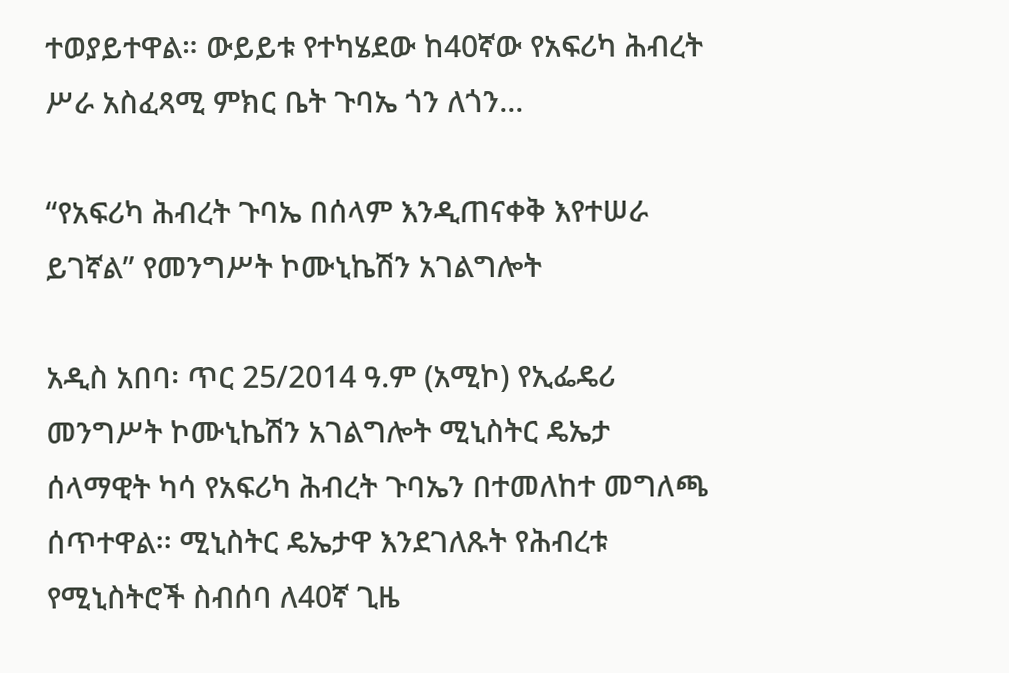ተወያይተዋል። ውይይቱ የተካሄደው ከ40ኛው የአፍሪካ ሕብረት ሥራ አስፈጻሚ ምክር ቤት ጉባኤ ጎን ለጎን...

“የአፍሪካ ሕብረት ጉባኤ በሰላም እንዲጠናቀቅ እየተሠራ ይገኛል” የመንግሥት ኮሙኒኬሽን አገልግሎት

አዲስ አበባ፡ ጥር 25/2014 ዓ.ም (አሚኮ) የኢፌዴሪ መንግሥት ኮሙኒኬሽን አገልግሎት ሚኒስትር ዴኤታ ሰላማዊት ካሳ የአፍሪካ ሕብረት ጉባኤን በተመለከተ መግለጫ ሰጥተዋል፡፡ ሚኒስትር ዴኤታዋ እንደገለጹት የሕብረቱ የሚኒስትሮች ስብሰባ ለ40ኛ ጊዜ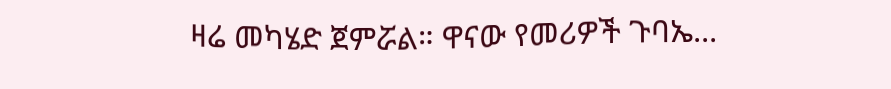ዛሬ መካሄድ ጀምሯል። ዋናው የመሪዎች ጉባኤ...